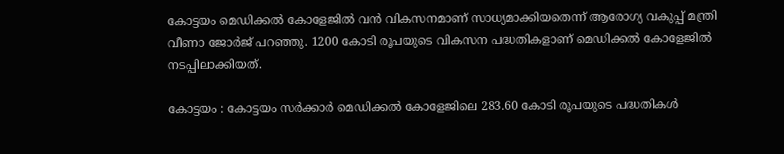കോട്ടയം മെഡിക്കല്‍ കോളേജില്‍ വന്‍ വികസനമാണ് സാധ്യമാക്കിയതെന്ന് ആരോഗ്യ വകുപ്പ് മന്ത്രി വീണാ ജോര്‍ജ് പറഞ്ഞു. 1200 കോടി രൂപയുടെ വികസന പദ്ധതികളാണ് മെഡിക്കല്‍ കോളേജില്‍ നടപ്പിലാക്കിയത്.

കോട്ടയം : കോട്ടയം സര്‍ക്കാര്‍ മെഡിക്കല്‍ കോളേജിലെ 283.60 കോടി രൂപയുടെ പദ്ധതികള്‍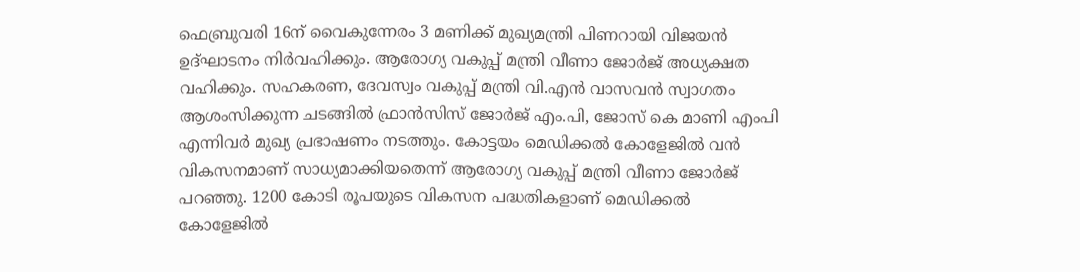ഫെബ്രുവരി 16ന് വൈകുന്നേരം 3 മണിക്ക് മുഖ്യമന്ത്രി പിണറായി വിജയന്‍ ഉദ്ഘാടനം നിര്‍വഹിക്കും. ആരോഗ്യ വകുപ്പ് മന്ത്രി വീണാ ജോര്‍ജ് അധ്യക്ഷത വഹിക്കും. സഹകരണ, ദേവസ്വം വകുപ്പ് മന്ത്രി വി.എന്‍ വാസവന്‍ സ്വാഗതം ആശംസിക്കുന്ന ചടങ്ങില്‍ ഫ്രാന്‍സിസ് ജോര്‍ജ് എം.പി, ജോസ് കെ മാണി എംപി എന്നിവര്‍ മുഖ്യ പ്രഭാഷണം നടത്തും. കോട്ടയം മെഡിക്കല്‍ കോളേജില്‍ വന്‍ വികസനമാണ് സാധ്യമാക്കിയതെന്ന് ആരോഗ്യ വകുപ്പ് മന്ത്രി വീണാ ജോര്‍ജ് പറഞ്ഞു. 1200 കോടി രൂപയുടെ വികസന പദ്ധതികളാണ് മെഡിക്കല്‍ കോളേജില്‍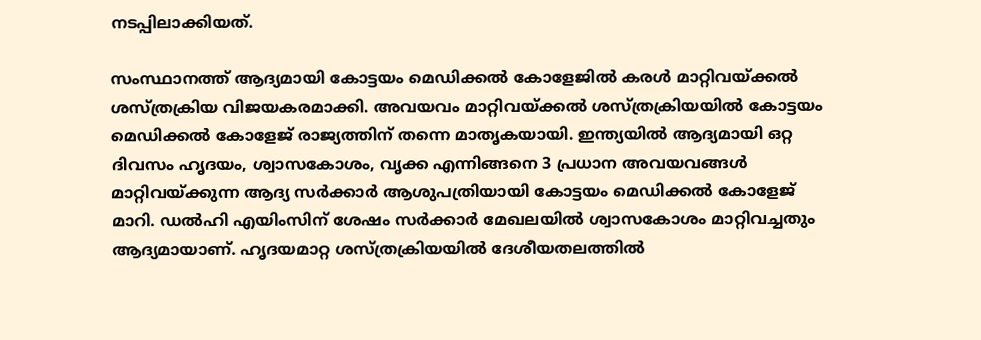നടപ്പിലാക്കിയത്.

സംസ്ഥാനത്ത് ആദ്യമായി കോട്ടയം മെഡിക്കല്‍ കോളേജില്‍ കരള്‍ മാറ്റിവയ്ക്കല്‍ ശസ്ത്രക്രിയ വിജയകരമാക്കി. അവയവം മാറ്റിവയ്ക്കല്‍ ശസ്ത്രക്രിയയില്‍ കോട്ടയം മെഡിക്കല്‍ കോളേജ് രാജ്യത്തിന് തന്നെ മാതൃകയായി. ഇന്ത്യയില്‍ ആദ്യമായി ഒറ്റ ദിവസം ഹൃദയം, ശ്വാസകോശം, വൃക്ക എന്നിങ്ങനെ 3 പ്രധാന അവയവങ്ങള്‍ മാറ്റിവയ്ക്കുന്ന ആദ്യ സര്‍ക്കാര്‍ ആശുപത്രിയായി കോട്ടയം മെഡിക്കല്‍ കോളേജ് മാറി. ഡല്‍ഹി എയിംസിന് ശേഷം സര്‍ക്കാര്‍ മേഖലയില്‍ ശ്വാസകോശം മാറ്റിവച്ചതും ആദ്യമായാണ്. ഹൃദയമാറ്റ ശസ്ത്രക്രിയയില്‍ ദേശീയതലത്തില്‍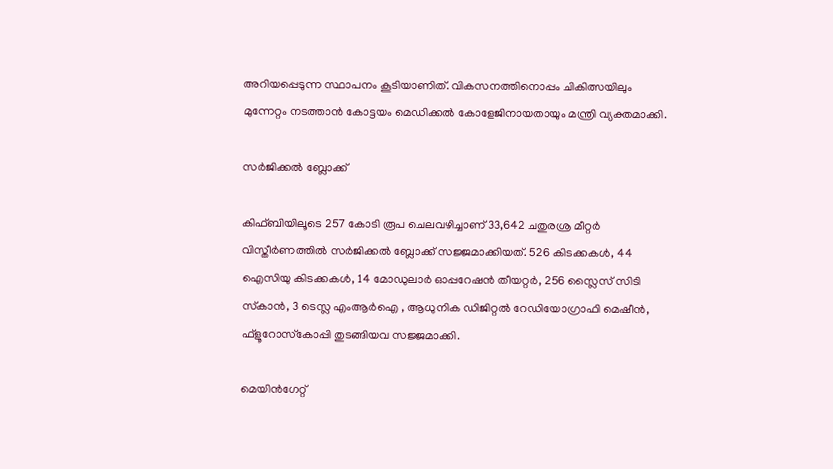അറിയപ്പെടുന്ന സ്ഥാപനം കൂടിയാണിത്. വികസനത്തിനൊപ്പം ചികിത്സയിലും മുന്നേറ്റം നടത്താന്‍ കോട്ടയം മെഡിക്കല്‍ കോളേജിനായതായും മന്ത്രി വ്യക്തമാക്കി.

സര്‍ജിക്കല്‍ ബ്ലോക്ക്

കിഫ്ബിയിലൂടെ 257 കോടി രൂപ ചെലവഴിച്ചാണ് 33,642 ചതുരശ്ര മീറ്റര്‍ വിസ്തീര്‍ണത്തില്‍ സര്‍ജിക്കല്‍ ബ്ലോക്ക് സജ്ജമാക്കിയത്. 526 കിടക്കകള്‍, 44 ഐസിയു കിടക്കകള്‍, 14 മോഡുലാര്‍ ഓപ്പറേഷന്‍ തീയറ്റര്‍, 256 സ്ലൈസ് സിടി സ്‌കാന്‍, 3 ടെസ്ല എംആര്‍ഐ , ആധുനിക ഡിജിറ്റല്‍ റേഡിയോഗ്രാഫി മെഷീന്‍, ഫ്‌ളൂറോസ്‌കോപ്പി തുടങ്ങിയവ സജ്ജമാക്കി.

മെയിന്‍ഗേറ്റ്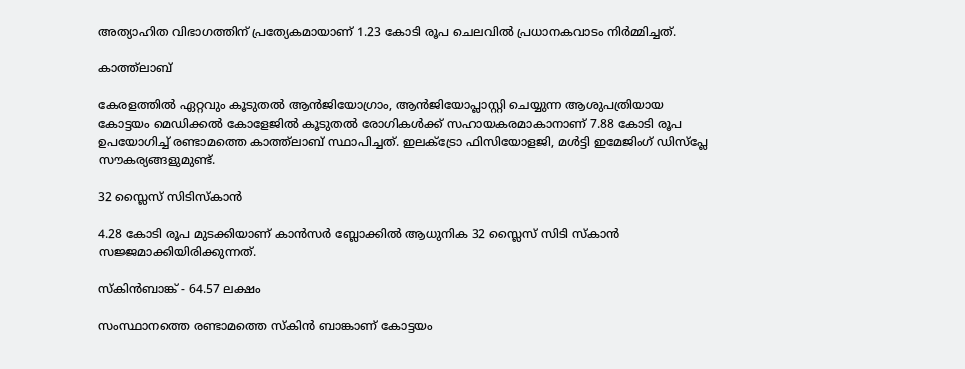അത്യാഹിത വിഭാഗത്തിന് പ്രത്യേകമായാണ് 1.23 കോടി രൂപ ചെലവില്‍ പ്രധാനകവാടം നിര്‍മ്മിച്ചത്.

കാത്ത്‌ലാബ്

കേരളത്തില്‍ ഏറ്റവും കൂടുതല്‍ ആന്‍ജിയോഗ്രാം, ആന്‍ജിയോപ്ലാസ്റ്റി ചെയ്യുന്ന ആശുപത്രിയായ കോട്ടയം മെഡിക്കല്‍ കോളേജില്‍ കൂടുതല്‍ രോഗികള്‍ക്ക് സഹായകരമാകാനാണ് 7.88 കോടി രൂപ ഉപയോഗിച്ച് രണ്ടാമത്തെ കാത്ത്‌ലാബ് സ്ഥാപിച്ചത്. ഇലക്‌ട്രോ ഫിസിയോളജി, മള്‍ട്ടി ഇമേജിംഗ് ഡിസ്‌പ്ലേ സൗകര്യങ്ങളുമുണ്ട്.

32 സ്ലൈസ് സിടിസ്‌കാന്‍

4.28 കോടി രൂപ മുടക്കിയാണ് കാന്‍സര്‍ ബ്ലോക്കില്‍ ആധുനിക 32 സ്ലൈസ് സിടി സ്‌കാന്‍ സജ്ജമാക്കിയിരിക്കുന്നത്.

സ്‌കിന്‍ബാങ്ക് - 64.57 ലക്ഷം

സംസ്ഥാനത്തെ രണ്ടാമത്തെ സ്‌കിന്‍ ബാങ്കാണ് കോട്ടയം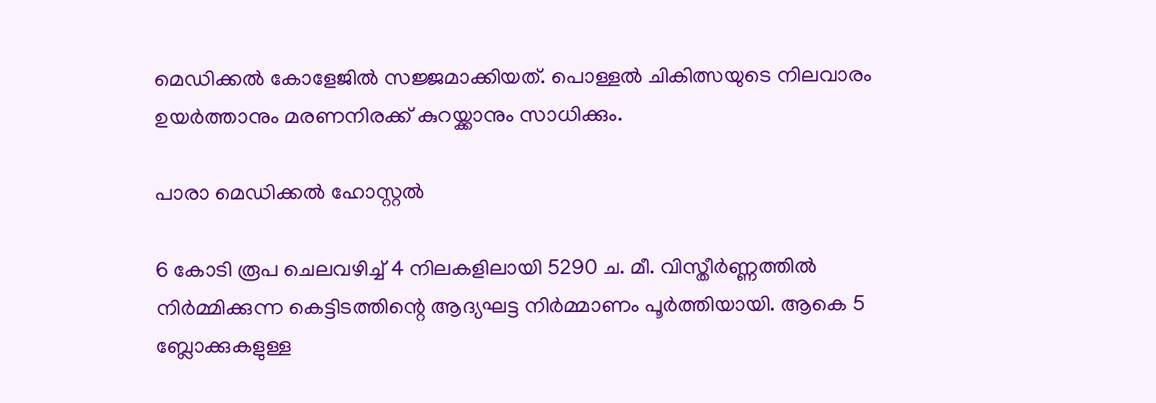മെഡിക്കല്‍ കോളേജില്‍ സജ്ജമാക്കിയത്. പൊള്ളല്‍ ചികിത്സയുടെ നിലവാരം ഉയര്‍ത്താനും മരണനിരക്ക് കുറയ്ക്കാനും സാധിക്കും.

പാരാ മെഡിക്കല്‍ ഹോസ്റ്റല്‍

6 കോടി രൂപ ചെലവഴിച്ച് 4 നിലകളിലായി 5290 ച. മീ. വിസ്തീര്‍ണ്ണത്തില്‍ നിര്‍മ്മിക്കുന്ന കെട്ടിടത്തിന്റെ ആദ്യഘട്ട നിര്‍മ്മാണം പൂര്‍ത്തിയായി. ആകെ 5 ബ്ലോക്കുകളുള്ള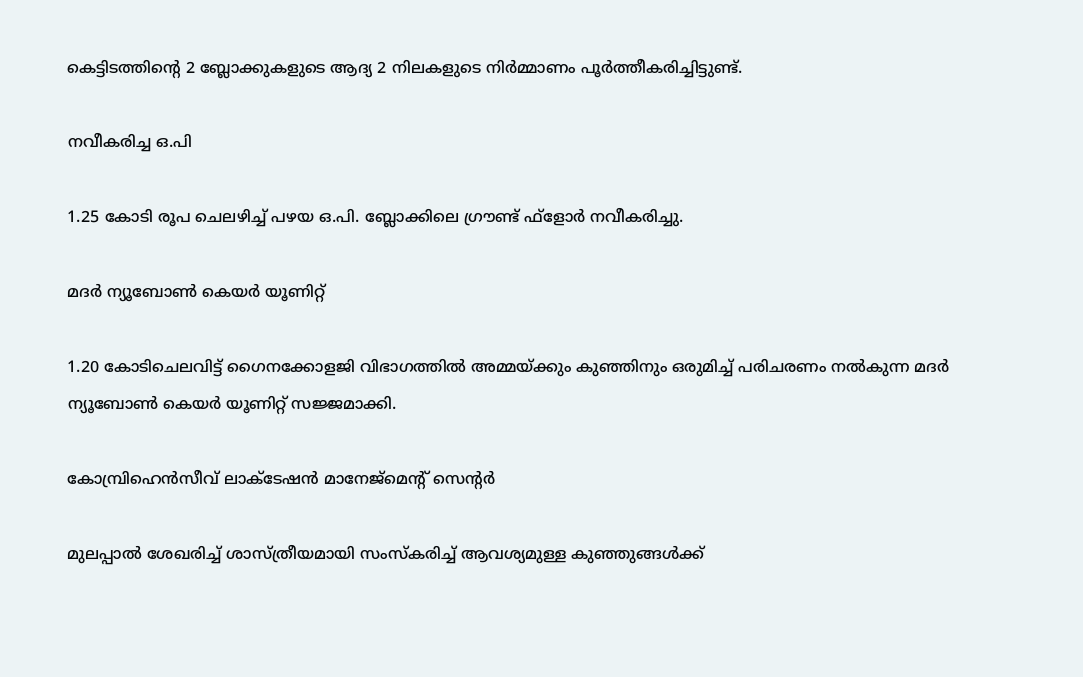കെട്ടിടത്തിന്റെ 2 ബ്ലോക്കുകളുടെ ആദ്യ 2 നിലകളുടെ നിര്‍മ്മാണം പൂര്‍ത്തീകരിച്ചിട്ടുണ്ട്.

നവീകരിച്ച ഒ.പി

1.25 കോടി രൂപ ചെലഴിച്ച് പഴയ ഒ.പി. ബ്ലോക്കിലെ ഗ്രൗണ്ട് ഫ്‌ളോര്‍ നവീകരിച്ചു.

മദര്‍ ന്യൂബോണ്‍ കെയര്‍ യൂണിറ്റ്

1.20 കോടിചെലവിട്ട് ഗൈനക്കോളജി വിഭാഗത്തില്‍ അമ്മയ്ക്കും കുഞ്ഞിനും ഒരുമിച്ച് പരിചരണം നല്‍കുന്ന മദര്‍ ന്യൂബോണ്‍ കെയര്‍ യൂണിറ്റ് സജ്ജമാക്കി.

കോമ്പ്രിഹെന്‍സീവ് ലാക്‌ടേഷന്‍ മാനേജ്‌മെന്റ് സെന്റര്‍

മുലപ്പാല്‍ ശേഖരിച്ച് ശാസ്ത്രീയമായി സംസ്‌കരിച്ച് ആവശ്യമുള്ള കുഞ്ഞുങ്ങള്‍ക്ക്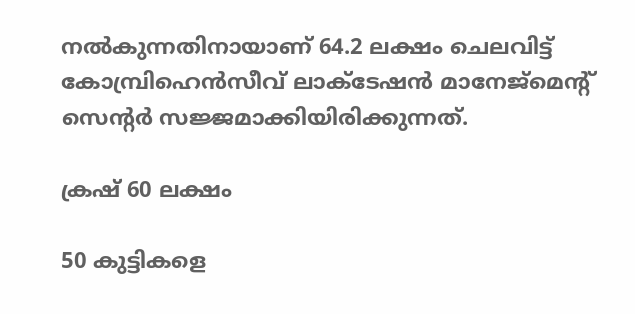നല്‍കുന്നതിനായാണ് 64.2 ലക്ഷം ചെലവിട്ട് കോമ്പ്രിഹെന്‍സീവ് ലാക്‌ടേഷന്‍ മാനേജ്‌മെന്റ് സെന്റര്‍ സജ്ജമാക്കിയിരിക്കുന്നത്.

ക്രഷ് 60 ലക്ഷം

50 കുട്ടികളെ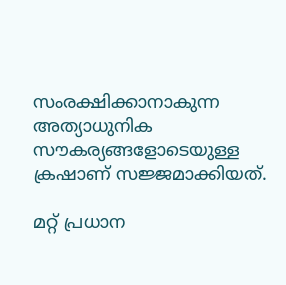സംരക്ഷിക്കാനാകുന്ന അത്യാധുനിക സൗകര്യങ്ങളോടെയുള്ള ക്രഷാണ് സജ്ജമാക്കിയത്.

മറ്റ് പ്രധാന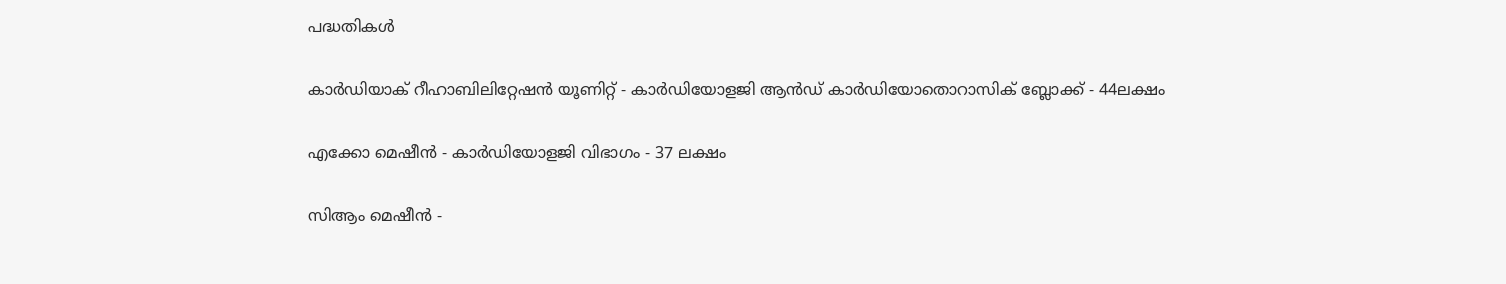പദ്ധതികള്‍

കാര്‍ഡിയാക് റീഹാബിലിറ്റേഷന്‍ യൂണിറ്റ് - കാര്‍ഡിയോളജി ആന്‍ഡ് കാര്‍ഡിയോതൊറാസിക് ബ്ലോക്ക് - 44ലക്ഷം

എക്കോ മെഷീന്‍ - കാര്‍ഡിയോളജി വിഭാഗം - 37 ലക്ഷം

സിആം മെഷീന്‍ -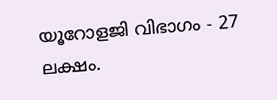യൂറോളജി വിഭാഗം - 27 ലക്ഷം.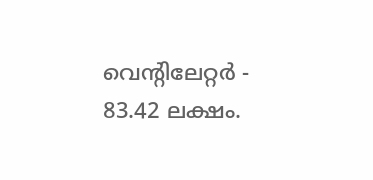വെന്റിലേറ്റര്‍ - 83.42 ലക്ഷം.